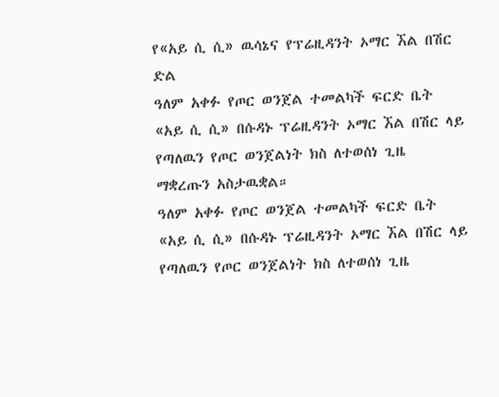የ«አይ ሲ ሲ» ዉሳኔና የፕሬዚዳንት ኦማር ኧል በሽር ድል
ዓለም አቀፉ የጦር ወንጀል ተመልካች ፍርድ ቤት «አይ ሲ ሲ» በሱዳኑ ፕሬዚዳንት ኦማር ኧል በሽር ላይ የጣለዉን የጦር ወንጀልነት ክስ ለተወሰነ ጊዜ ማቋረጡን አስታዉቋል።
ዓለም አቀፉ የጦር ወንጀል ተመልካች ፍርድ ቤት «አይ ሲ ሲ» በሱዳኑ ፕሬዚዳንት ኦማር ኧል በሽር ላይ የጣለዉን የጦር ወንጀልነት ክስ ለተወሰነ ጊዜ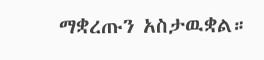ማቋረጡን አስታዉቋል።